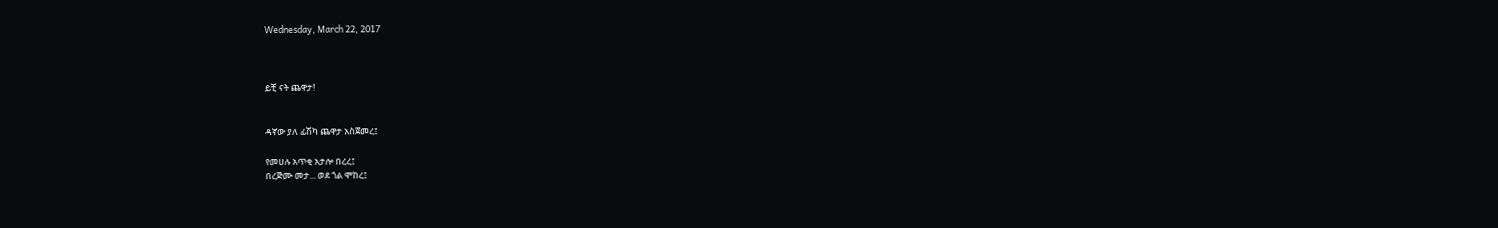Wednesday, March 22, 2017



ይቺ ናት ጨዋታ!


ዳኛው ያለ ፊሽካ ጨዋታ አስጀመረ፤

የመሀሉ አጥቂ አታሎ በረረ፤
በረጅሙ መታ... ወደ ጎል ሞከረ፤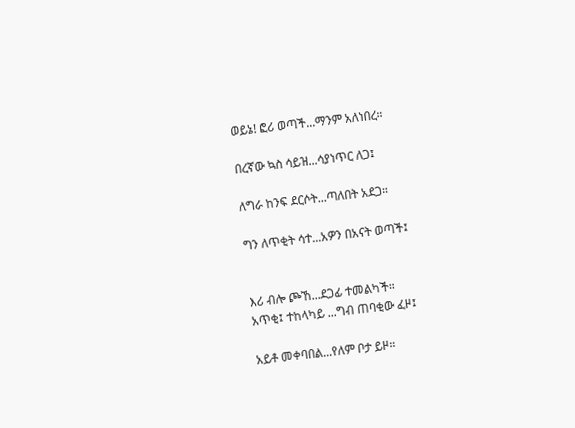ወይኔ! ፎሪ ወጣች...ማንም አለነበረ።

በረኛው ኳስ ሳይዝ...ሳያነጥር ለጋ፤

ለግራ ከንፍ ደርሶት...ጣለበት አደጋ።

ግን ለጥቂት ሳተ...አዎን በአናት ወጣች፤


እሪ ብሎ ጮኸ...ደጋፊ ተመልካች።
አጥቂ፤ ተከላካይ ...ግብ ጠባቂው ፈዞ፤

አይቶ መቀባበል...የለም ቦታ ይዞ።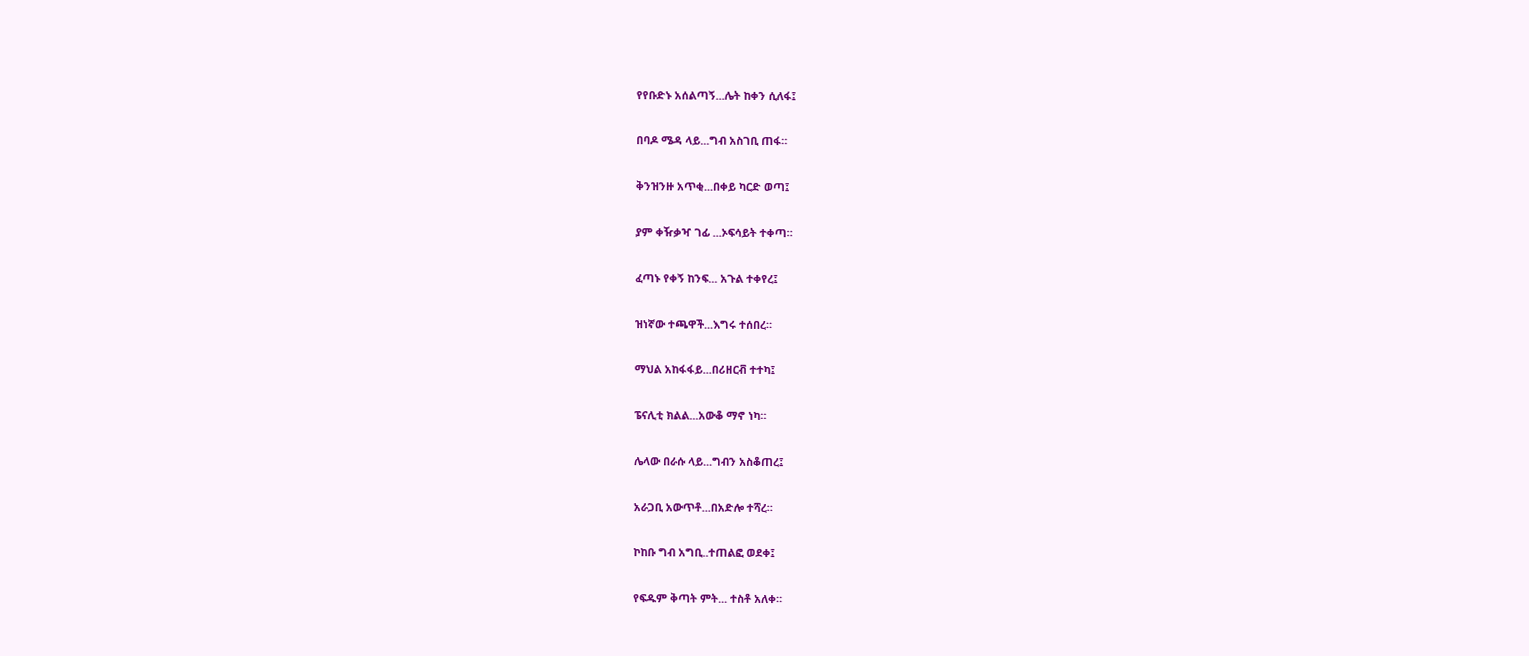የየቡድኑ አሰልጣኝ...ሌት ከቀን ሲለፋ፤

በባዶ ሜዳ ላይ...ግብ አስገቢ ጠፋ።

ቅንዝንዙ አጥቂ...በቀይ ካርድ ወጣ፤

ያም ቀዥቃዣ ገፊ ...ኦፍሳይት ተቀጣ።

ፈጣኑ የቀኝ ከንፍ... አጉል ተቀየረ፤

ዝነኛው ተጫዋች...እግሩ ተሰበረ።

ማህል አከፋፋይ...በሪዘርቭ ተተካ፤

ፔናሊቲ ክልል...አውቆ ማኖ ነካ።

ሌላው በራሱ ላይ...ግብን አስቆጠረ፤

አራጋቢ አውጥቶ...በአድሎ ተሻረ።

ኮከቡ ግብ አግቢ..ተጠልፎ ወደቀ፤

የፍዱም ቅጣት ምት... ተስቶ አለቀ።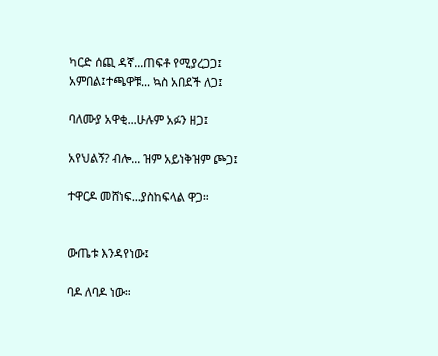ካርድ ሰጪ ዳኛ...ጠፍቶ የሚያረጋጋ፤
አምበል፤ተጫዋቹ... ኳስ አበደች ለጋ፤

ባለሙያ አዋቂ...ሁሉም አፉን ዘጋ፤

አየህልኝ? ብሎ... ዝም አይነቅዝም ጮጋ፤

ተዋርዶ መሸነፍ...ያስከፍላል ዋጋ።


ውጤቱ እንዳየነው፤

ባዶ ለባዶ ነው።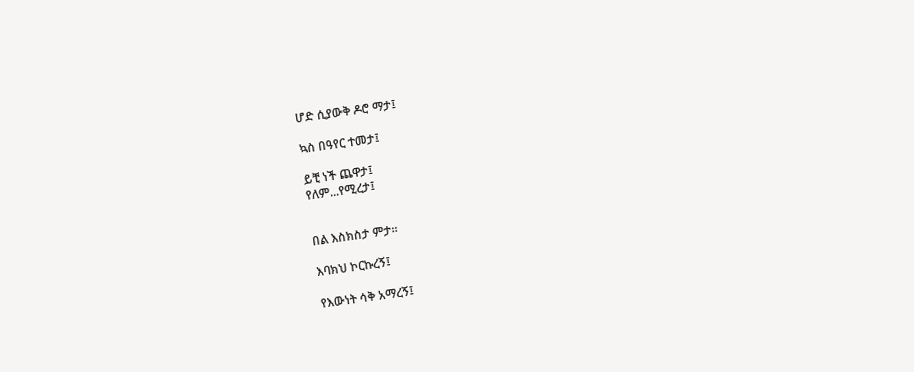ሆድ ሲያውቅ ዶሮ ማታ፤

ኳስ በዓየር ተመታ፤

ይቺ ነች ጨዋታ፤
የለም...የሚረታ፤


በል እስክስታ ምታ።

እባክህ ኮርኩረኝ፤

የእውነት ሳቅ አማረኝ፤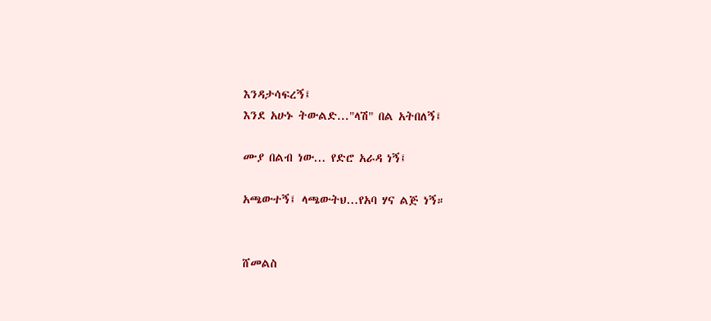እንዳታሳፍረኝ፤
እንደ አሁኑ ትውልድ..."ላሽ" በል አትበለኝ፤

ሙያ በልብ ነው... የድሮ አራዳ ነኝ፤

አጫውተኝ፤ ላጫውትህ...የአባ ሃና ልጅ ነኝ።


ሸመልስ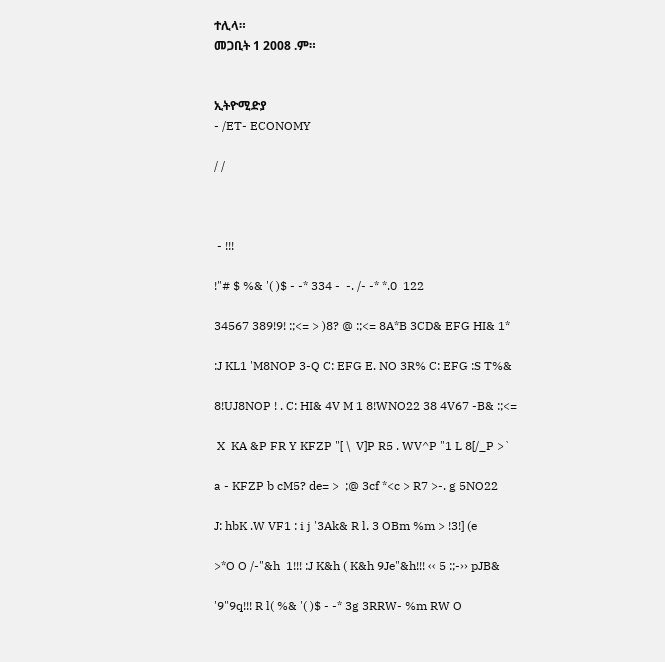ተሊላ።
መጋቢት 1 2008 .ም።


ኢትዮሚድያ
- /ET- ECONOMY

/ /



 - !!!

!"# $ %& '( )$ - -* 334 -  -. /- -* *.0  122

34567 389!9! :;<= > )8? @ :;<= 8A*B 3CD& EFG HI& 1*

:J KL1 'M8NOP 3-Q C: EFG E. NO 3R% C: EFG :S T%&

8!UJ8NOP ! . C: HI& 4V M 1 8!WNO22 38 4V67 -B& :;<=

 X  KA &P FR Y KFZP "[ \  V]P R5 . WV^P "1 L 8[/_P >`

a - KFZP b cM5? de= >  ;@ 3cf *<c > R7 >-. g 5NO22

J: hbK .W VF1 : i j '3Ak& R l. 3 OBm %m > !3!] (e

>*O O /-"&h  1!!! :J K&h ( K&h 9Je"&h!!! ‹‹ 5 :;-›› pJB&

'9"9q!!! R l( %& '( )$ - -* 3g 3RRW- %m RW O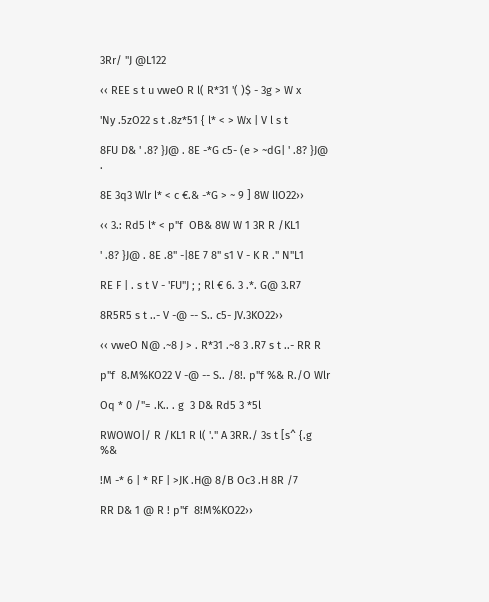3Rr/ "J @L122

‹‹ REE s t u vweO R l( R*31 '( )$ - 3g > W x

'Ny .5zO22 s t .8z*51 { l* < > Wx | V l s t

8FU D& ' .8? }J@ . 8E -*G c5- (e > ~dG| ' .8? }J@ .

8E 3q3 Wlr l* < c €.& -*G > ~ 9 ] 8W lIO22››

‹‹ 3.: Rd5 l* < p"f  OB& 8W W 1 3R R /KL1

' .8? }J@ . 8E .8" -|8E 7 8" s1 V - K R ." N"L1

RE F | . s t V - 'FU"J ; ; Rl € 6. 3 .*. G@ 3.R7

8R5R5 s t ..- V -@ -- S.. c5- JV.3KO22››

‹‹ vweO N@ .~8 J > . R*31 .~8 3 .R7 s t ..- RR R

p"f  8.M%KO22 V -@ -- S.. /8!. p"f %& R./O Wlr

Oq * 0 /"= .K.. . g  3 D& Rd5 3 *5l

RWOWO|/ R /KL1 R l( '." A 3RR./ 3s t [s^ {.g %&

!M -* 6 | * RF | >JK .H@ 8/B Oc3 .H 8R /7

RR D& 1 @ R ! p"f  8!M%KO22››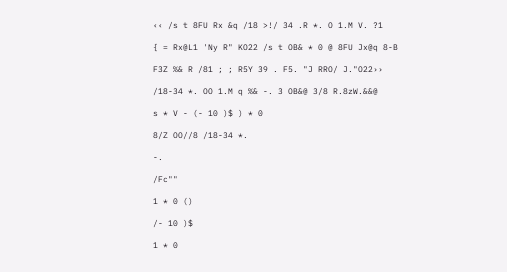‹‹ /s t 8FU Rx &q /18 >!/ 34 .R *. O 1.M V. ?1

{ = Rx@L1 'Ny R" KO22 /s t OB& * 0 @ 8FU Jx@q 8-B

F3Z %& R /81 ; ; R5Y 39 . F5. "J RRO/ J."O22››

/18-34 *. OO 1.M q %& -. 3 OB&@ 3/8 R.8zW.&&@

s * V - (- 10 )$ ) * 0

8/Z OO//8 /18-34 *.

-.

/Fc""

1 * 0 ()

/- 10 )$

1 * 0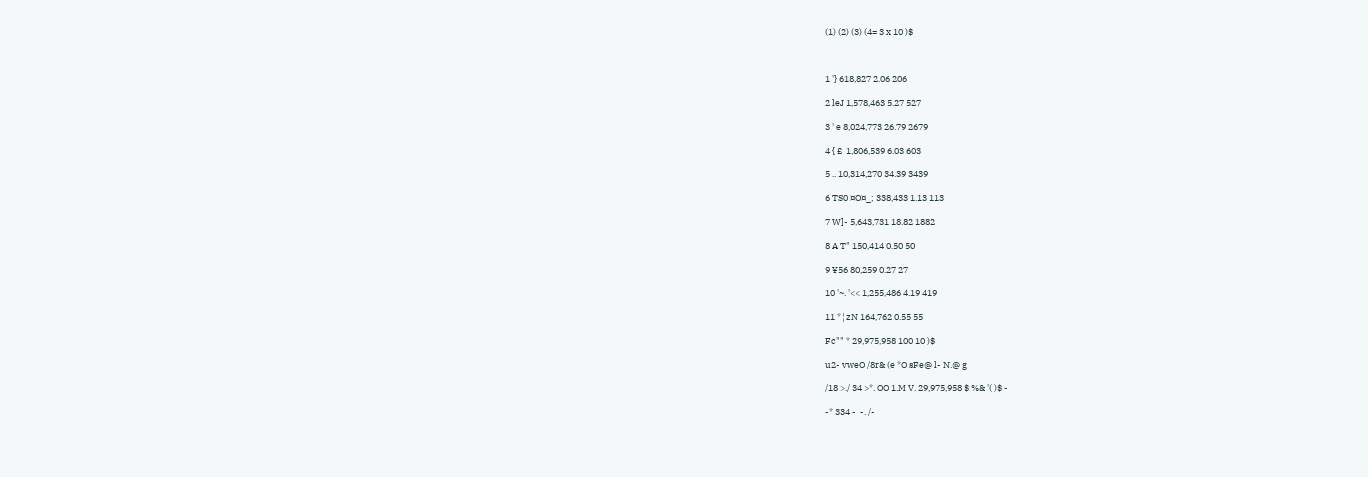(1) (2) (3) (4= 3 x 10 )$



1 '} 618,827 2.06 206

2 leJ 1,578,463 5.27 527

3 ' e 8,024,773 26.79 2679

4 { £  1,806,539 6.03 603

5 .. 10,314,270 34.39 3439

6 TS0 ¤O¤_; 338,433 1.13 113

7 W]- 5,643,731 18.82 1882

8 A T" 150,414 0.50 50

9 ¥56 80,259 0.27 27

10 '~. '<< 1,255,486 4.19 419

11 *¦zN 164,762 0.55 55

Fc"" * 29,975,958 100 10 )$

u2- vweO /8r& (e *O sFe@ l- N.@ g

/18 >./ 34 >*. OO 1.M V. 29,975,958 $ %& '( )$ -

-* 334 -  -. /-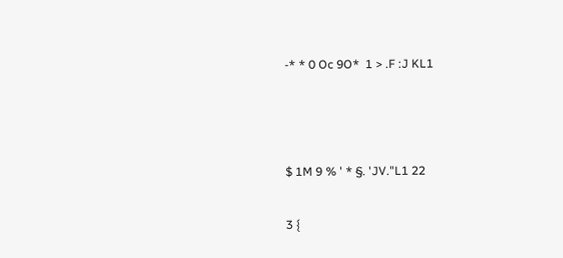-* * 0 Oc 9O*  1 > .F :J KL1



$ 1M 9 % ' * §. 'JV."L1 22

3 {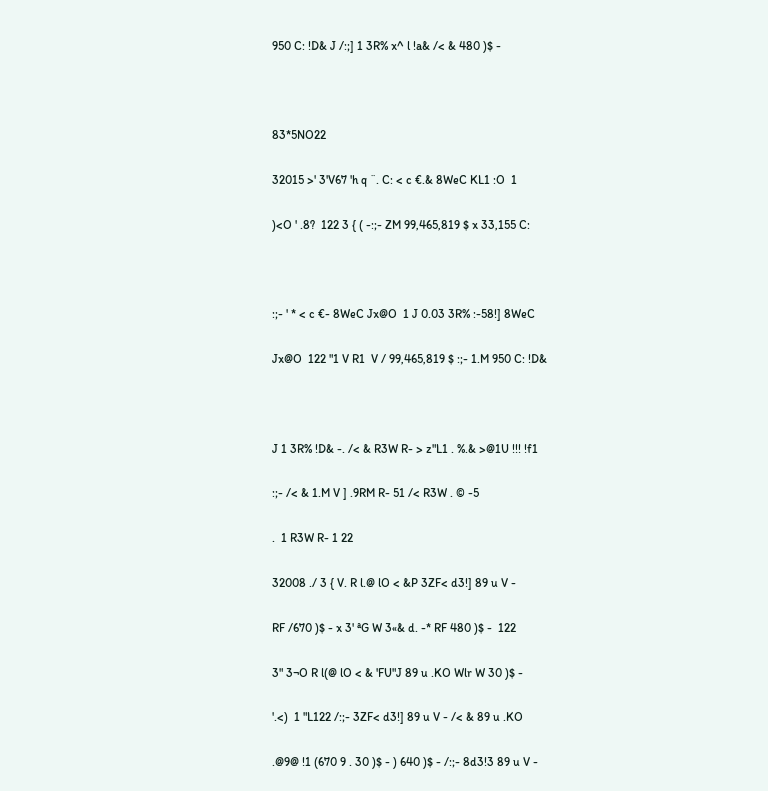950 C: !D& J /:;] 1 3R% x^ l !a& /< & 480 )$ -



83*5NO22

32015 >' 3'V67 'h q ¨. C: < c €.& 8WeC KL1 :O  1

)<O ' .8?  122 3 { ( -:;- ZM 99,465,819 $ x 33,155 C:



:;- ' * < c €- 8WeC Jx@O  1 J 0.03 3R% :-58!] 8WeC

Jx@O  122 "1 V R1  V / 99,465,819 $ :;- 1.M 950 C: !D&



J 1 3R% !D& -. /< & R3W R- > z"L1 . %.& >@1U !!! !f1

:;- /< & 1.M V ] .9RM R- 51 /< R3W . © -5

.  1 R3W R- 1 22

32008 ./ 3 { V. R l.@ lO < &P 3ZF< d3!] 89 u V -

RF /670 )$ - x 3' ªG W 3«& d. -* RF 480 )$ -  122

3" 3¬O R l(@ lO < & 'FU"J 89 u .KO Wlr W 30 )$ -

'.<)  1 "L122 /:;- 3ZF< d3!] 89 u V - /< & 89 u .KO

.@9@ !1 (670 9 . 30 )$ - ) 640 )$ - /:;- 8d3!3 89 u V -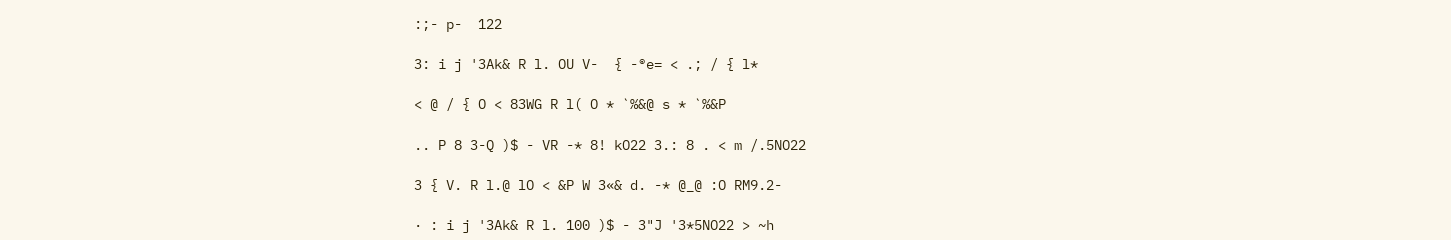:;- p-  122

3: i j '3Ak& R l. OU V-  { -®e= < .; / { l*

< @ / { O < 83WG R l( O * `%&@ s * `%&P

.. P 8 3-Q )$ - VR -* 8! kO22 3.: 8 . < m /.5NO22

3 { V. R l.@ lO < &P W 3«& d. -* @_@ :O RM9.2-

· : i j '3Ak& R l. 100 )$ - 3"J '3*5NO22 > ~h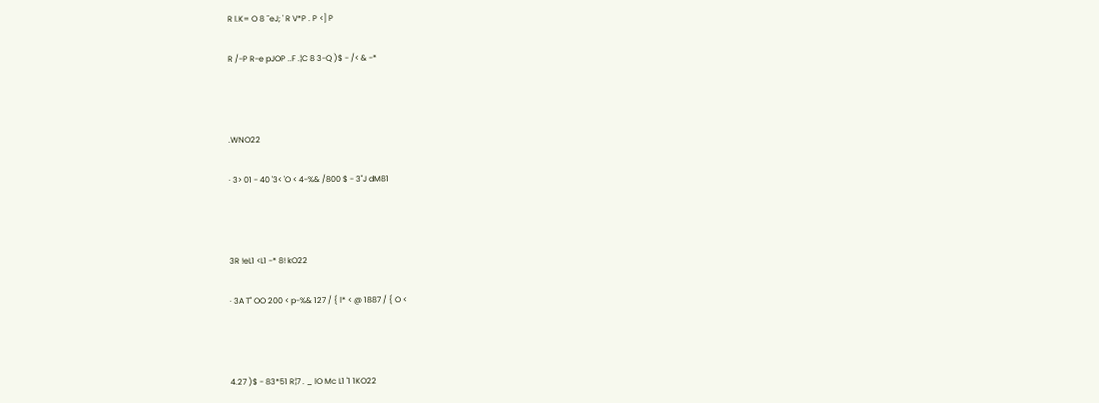R l.K= O 8 ¯eJ; ' R V*P . P <] P

R /-P R-e pJOP ..F .¦C 8 3-Q )$ - /< & -*



.WNO22

· 3> 01 - 40 '3< 'O < 4-%& /800 $ - 3"J dM81



3R !eL1 <L1 -* 8! kO22

· 3A T" OO 200 < p-%& 127 / { l* < @ 1887 / { O <



4.27 )$ - 83*51 R¦7 . _ lO Mc L1 '1 1KO22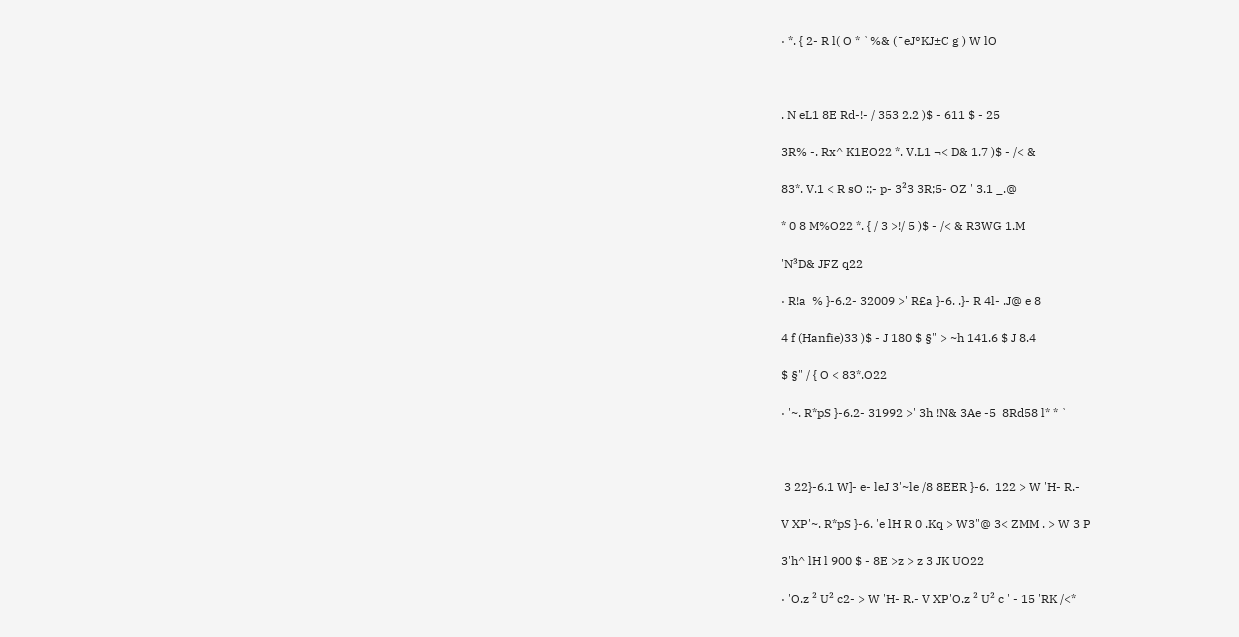· *. { 2- R l( O * `%& (¯eJ°KJ±C g ) W lO



. N eL1 8E Rd-!- / 353 2.2 )$ - 611 $ - 25

3R% -. Rx^ K1EO22 *. V.L1 ¬< D& 1.7 )$ - /< &

83*. V.1 < R sO :;- p- 3²3 3R;5- OZ ' 3.1 _.@

* 0 8 M%O22 *. { / 3 >!/ 5 )$ - /< & R3WG 1.M

'N³D& JFZ q22

· R!a  % }-6.2- 32009 >' R£a }-6. .}- R 4l- .J@ e 8

4 f (Hanfie)33 )$ - J 180 $ §" > ~h 141.6 $ J 8.4

$ §" / { O < 83*.O22

· '~. R*pS }-6.2- 31992 >' 3h !N& 3Ae -5  8Rd58 l* * `



 3 22}-6.1 W]- e- leJ 3'~le /8 8EER }-6.  122 > W 'H- R.-

V XP'~. R*pS }-6. 'e lH R 0 .Kq > W3"@ 3< ZMM . > W 3 P

3'h^ lH l 900 $ - 8E >z > z 3 JK UO22

· 'O.z ² U² c2- > W 'H- R.- V XP'O.z ² U² c ' - 15 'RK /<*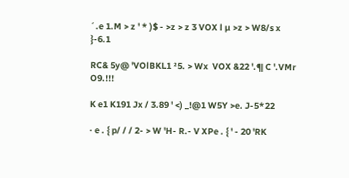´.e 1.M > z ' * )$ - >z > z 3 VOX l µ >z > W8/s x }-6.1

RC& 5y@ 'VOlBKL1 ²5. > Wx  VOX &22 '.¶ C '.VMr O9.!!!

K e1 K191 Jx / 3.89 ' <) _!@1 W5Y >e. J-5*22

· e . { p/ / / 2- > W 'H- R.- V XPe . { ' - 20 'RK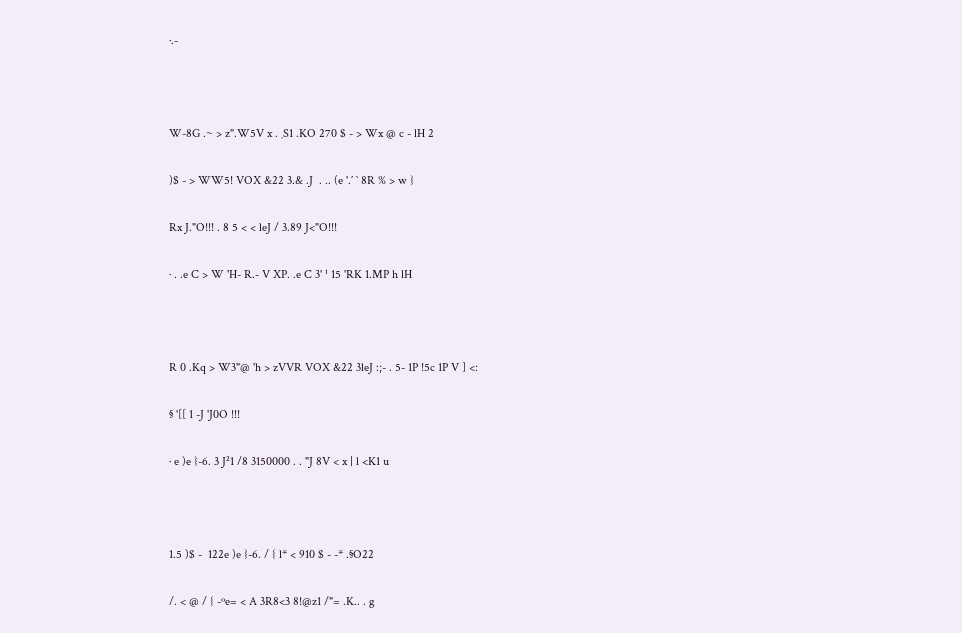·.-



W-8G .~ > z".W5V x . ¸S1 .KO 270 $ - > Wx @ c - lH 2

)$ - > WW5! VOX &22 3.& .J  . .. (e '.´ ` 8R % > w }

Rx J."O!!! . 8 5 < < leJ / 3.89 J<"O!!!

· . .e C > W 'H- R.- V XP. .e C 3' ¹ 15 'RK 1.MP h lH



R 0 .Kq > W3"@ 'h > zVVR VOX &22 3leJ :;- . 5- 1P !5c 1P V ] <:

§ '[[ 1 -J 'J0O !!!

· e )e }-6. 3 J²1 /8 3150000 . . "J 8V < x | l <K1 u



1.5 )$ -  122e )e }-6. / { l* < 910 $ - -* .§O22

/. < @ / { -ºe= < A 3R8<3 8!@z1 /"= .K.. . g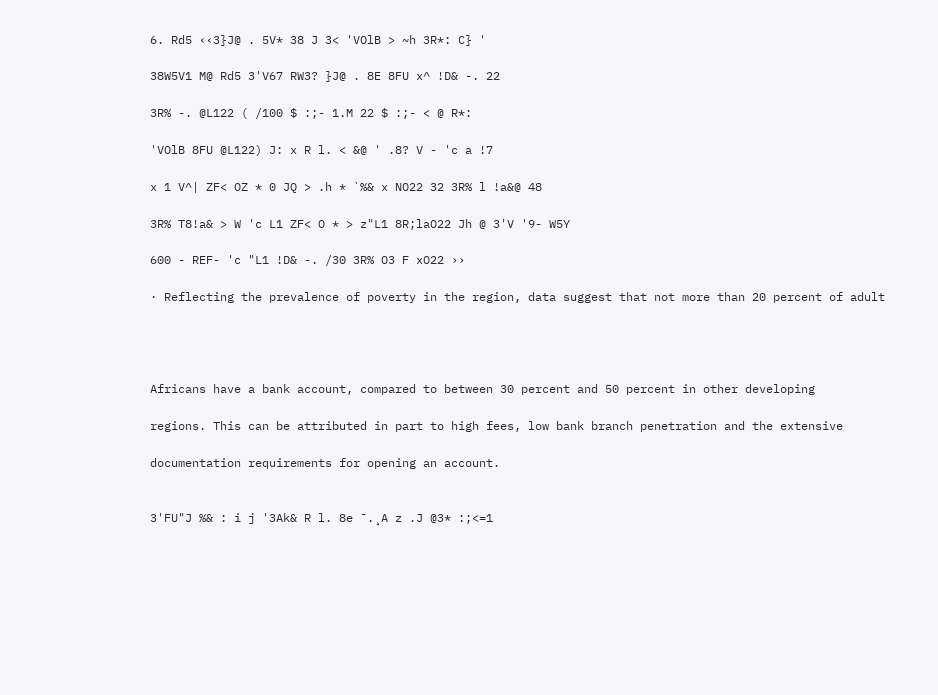6. Rd5 ‹‹3}J@ . 5V* 38 J 3< 'VOlB > ~h 3R*: C} '

38W5V1 M@ Rd5 3'V67 RW3? }J@ . 8E 8FU x^ !D& -. 22

3R% -. @L122 ( /100 $ :;- 1.M 22 $ :;- < @ R*:

'VOlB 8FU @L122) J: x R l. < &@ ' .8? V - 'c a !7

x 1 V^| ZF< OZ * 0 JQ > .h * `%& x NO22 32 3R% l !a&@ 48

3R% T8!a& > W 'c L1 ZF< O * > z"L1 8R;laO22 Jh @ 3'V '9- W5Y

600 - REF- 'c "L1 !D& -. /30 3R% O3 F xO22 ››

· Reflecting the prevalence of poverty in the region, data suggest that not more than 20 percent of adult




Africans have a bank account, compared to between 30 percent and 50 percent in other developing

regions. This can be attributed in part to high fees, low bank branch penetration and the extensive

documentation requirements for opening an account.


3'FU"J %& : i j '3Ak& R l. 8e ¯.¸A z .J @3* :;<=1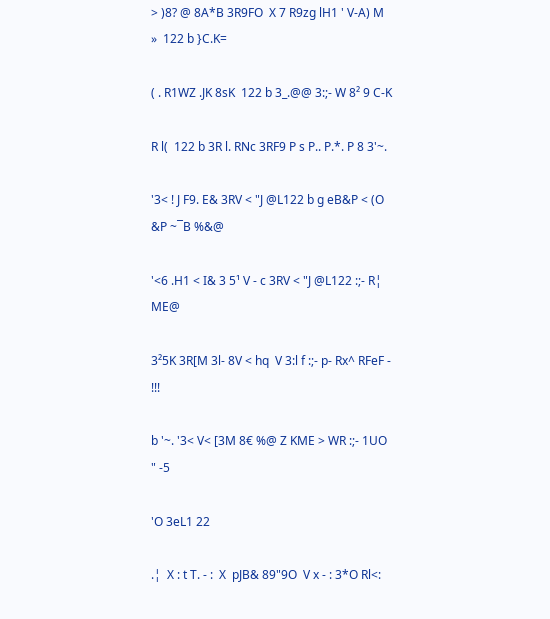> )8? @ 8A*B 3R9FO  X 7 R9zg lH1 ' V-A) M »  122 b }C.K=

( . R1WZ .JK 8sK  122 b 3_.@@ 3:;- W 8² 9 C-K

R l(  122 b 3R l. RNc 3RF9 P s P.. P.*. P 8 3'~.

'3< ! J F9. E& 3RV < "J @L122 b g eB&P < (O &P ~¯B %&@

'<6 .H1 < I& 3 5¹ V - c 3RV < "J @L122 :;- R¦  ME@

3²5K 3R[M 3l- 8V < hq  V 3:l f :;- p- Rx^ RFeF - !!!

b '~. '3< V< [3M 8€ %@ Z KME > WR :;- 1UO " -5

'O 3eL1 22

.¦  X : t T. - :  X  pJB& 89"9O  V x - : 3*O Rl<: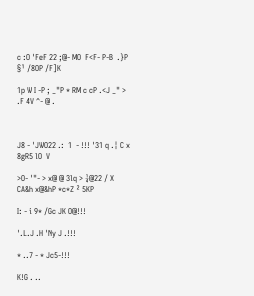c :O 'FeF 22 ;@- MO  F<F- P-B  .}P §¹ /8OP /F]K

1p W I -P ; _"P * RM c cP .<J _" > .F 4V ^- @ .



J8 - 'JWO22 .:  1  - !!! '31 q .¦ C x 8gR5 lO  V

>O- '"- > x@ @ 3lq > ¼@22 / X  CA&h x@&hP *c*Z ² 5KP

I: - i 9* /Gc JK O@!!!

'.L.J .H 'Ny J .!!!

* ..7 - * Jc5-!!!

K!G . ..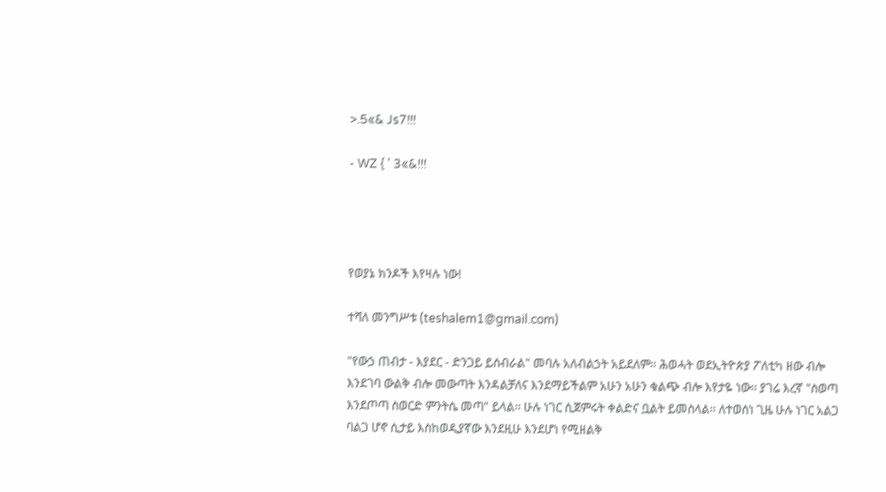>.5«& Js7!!!

- WZ { ' 3«&!!!




የወያኔ ክንዶች እየዛሉ ነው!

ተሻለ መንግሥቱ (teshalem1@gmail.com)

"የውኃ ጠብታ - እያደር - ድንጋይ ይሰብራል" መባሉ አለብልኃት አይደለም፡፡ ሕወሓት ወደኢትዮጵያ ፖለቲካ ዘው ብሎ እንደገባ ውልቅ ብሎ መውጣት እንዳልቻለና እንደማይችልም አሁን አሁን ቁልጭ ብሎ እየታዬ ነው፡፡ ያገሬ እረኛ "ስወጣ እንደጦጣ ስወርድ ምንትሴ መጣ" ይላል፡፡ ሁሉ ነገር ሲጀምሩት ቀልድና ቧልት ይመስላል፡፡ ለተወሰነ ጊዜ ሁሉ ነገር አልጋ ባልጋ ሆኖ ሲታይ እስከወዲያኛው እንደዚሁ እንደሆነ የሚዘልቅ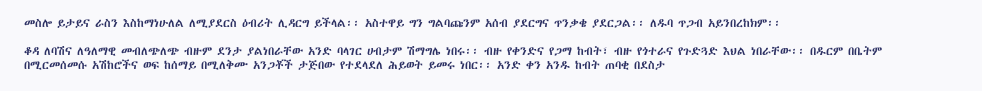መስሎ ይታይና ራስን እስከማነሁለል ለሚያደርስ ዕብሪት ሊዳርግ ይችላል፡፡ አስተዋይ ግን ግልባጩንም አሰብ ያደርግና ጥንቃቄ ያደርጋል፡፡ ለዱባ ጥጋብ አይንበረከክም፡፡

ቆዳ ለባሽና ለዓለማዊ መብለጭለጭ ብዙም ደንታ ያልነበራቸው አንድ ባላገር ሀብታም ሽማግሌ ነበሩ፡፡ ብዙ የቀንድና የጋማ ከብት፣ ብዙ የጎተራና የጉድጓድ እህል ነበራቸው፡፡ በዱርም በቤትም በሚርመሰመሱ አሽከሮችና ወፍ ከሰማይ በሚለቅሙ አንጋቾች ታጅበው የተደላደለ ሕይወት ይመሩ ነበር፡፡ አንድ ቀን አንዱ ከብት ጠባቂ በደስታ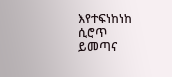እየተፍነከነከ ሲሮጥ ይመጣና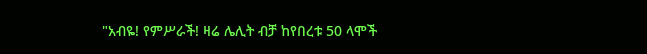"አብዬ! የምሥራች! ዛሬ ሌሊት ብቻ ከየበረቱ 50 ላሞች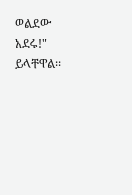ወልደው አደሩ!" ይላቸዋል፡፡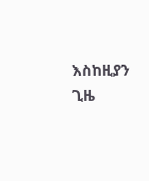እስከዚያን ጊዜ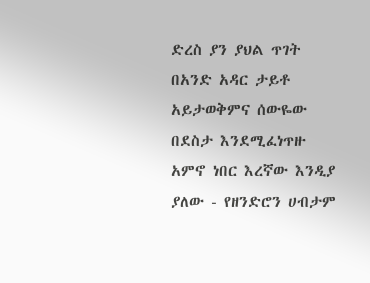ድረስ ያን ያህል ጥገት በአንድ አዳር ታይቶ አይታወቅምና ሰውዬው በደስታ እንደሚፈነጥዙ አምኖ ነበር እረኛው እንዲያ ያለው - የዘንድሮን ሀብታም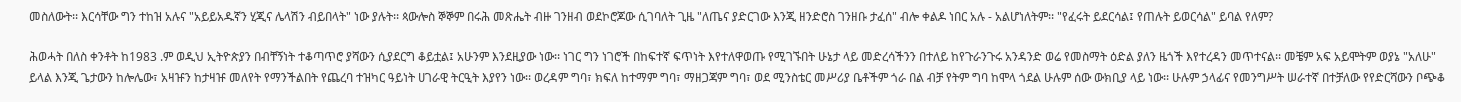መስለውት፡፡ እርሳቸው ግን ተከዝ አሉና "አይይአዱኛን ሂጂና ሌላሽን ብይበላት" ነው ያሉት፡፡ ጳውሎስ ኞኞም በሩሕ መጽሔት ብዙ ገንዘብ ወደኮሮጆው ሲገባለት ጊዜ "ለጤና ያድርገው እንጂ ዘንድሮስ ገንዘቡ ታፈሰ" ብሎ ቀልዶ ነበር አሉ - አልሆነለትም፡፡ "የፈሩት ይደርሳል፤ የጠሉት ይወርሳል" ይባል የለም?

ሕወሓት በለስ ቀንቶት ከ1983 .ም ወዲህ ኢትዮጵያን በብቸኝነት ተቆጣጥሮ ያሻውን ሲያደርግ ቆይቷል፤ አሁንም እንደዚያው ነው፡፡ ነገር ግን ነገሮች በከፍተኛ ፍጥነት እየተለዋወጡ የሚገኙበት ሁኔታ ላይ መድረሳችንን በተለይ ከየጉራንጉሩ አንዳንድ ወሬ የመስማት ዕድል ያለን ዜጎች እየተረዳን መጥተናል፡፡ መቼም አፍ አይሞትም ወያኔ "አለሁ" ይላል እንጂ ጌታውን ከሎሌው፣ አዛዡን ከታዛዡ መለየት የማንችልበት የጨረባ ተዝካር ዓይነት ሀገራዊ ትርዒት እያየን ነው፡፡ ወረዳም ግባ፣ ክፍለ ከተማም ግባ፣ ማዘጋጃም ግባ፣ ወደ ሚንስቴር መሥሪያ ቤቶችም ጎራ በል ብቻ የትም ግባ ከሞላ ጎደል ሁሉም ሰው ውክቢያ ላይ ነው፡፡ ሁሉም ኃላፊና የመንግሥት ሠራተኛ በተቻለው የየድርሻውን ቦጭቆ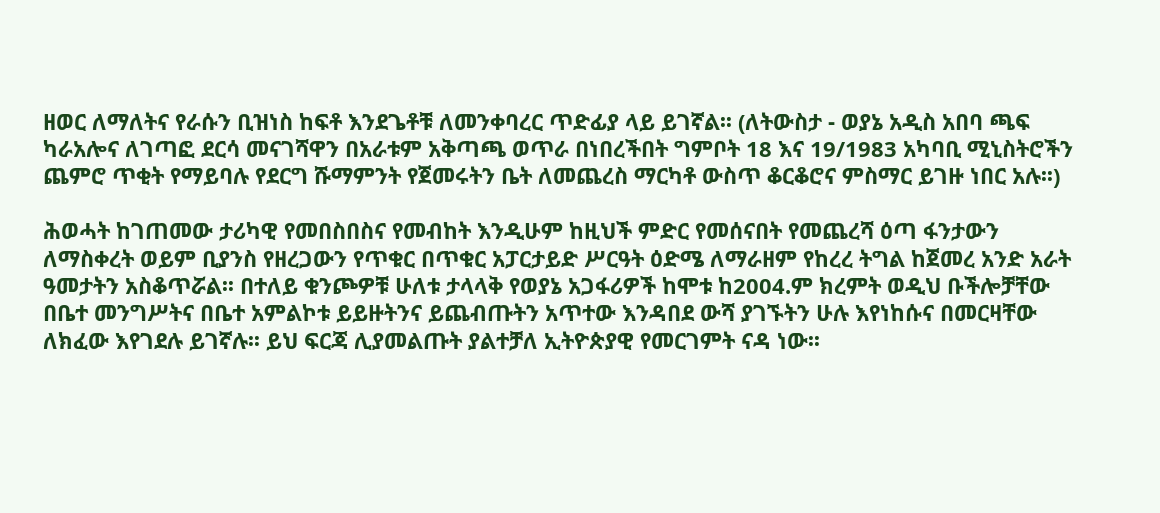ዘወር ለማለትና የራሱን ቢዝነስ ከፍቶ እንደጌቶቹ ለመንቀባረር ጥድፊያ ላይ ይገኛል፡፡ (ለትውስታ - ወያኔ አዲስ አበባ ጫፍ ካራአሎና ለገጣፎ ደርሳ መናገሻዋን በአራቱም አቅጣጫ ወጥራ በነበረችበት ግምቦት 18 እና 19/1983 አካባቢ ሚኒስትሮችን ጨምሮ ጥቂት የማይባሉ የደርግ ሹማምንት የጀመሩትን ቤት ለመጨረስ ማርካቶ ውስጥ ቆርቆሮና ምስማር ይገዙ ነበር አሉ፡፡)

ሕወሓት ከገጠመው ታሪካዊ የመበስበስና የመብከት እንዲሁም ከዚህች ምድር የመሰናበት የመጨረሻ ዕጣ ፋንታውን ለማስቀረት ወይም ቢያንስ የዘረጋውን የጥቁር በጥቁር አፓርታይድ ሥርዓት ዕድሜ ለማራዘም የከረረ ትግል ከጀመረ አንድ አራት ዓመታትን አስቆጥሯል፡፡ በተለይ ቁንጮዎቹ ሁለቱ ታላላቅ የወያኔ አጋፋሪዎች ከሞቱ ከ2004.ም ክረምት ወዲህ ቡችሎቻቸው በቤተ መንግሥትና በቤተ አምልኮቱ ይይዙትንና ይጨብጡትን አጥተው እንዳበደ ውሻ ያገኙትን ሁሉ እየነከሱና በመርዛቸው ለክፈው እየገደሉ ይገኛሉ፡፡ ይህ ፍርጃ ሊያመልጡት ያልተቻለ ኢትዮጵያዊ የመርገምት ናዳ ነው፡፡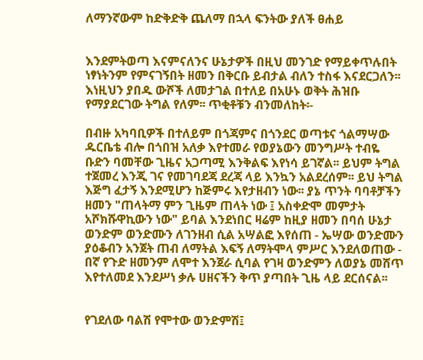ለማንኛውም ከድቅድቅ ጨለማ በኋላ ፍንትው ያለች ፀሐይ


እንደምትወጣ እናምናለንና ሁኔታዎች በዚህ መንገድ የማይቀጥሉበት ነፃነትንም የምናገኝበት ዘመን በቅርቡ ይብታል ብለን ተስፋ እናደርጋለን፡፡
እነዚህን ያበዱ ውሾች ለመታገል በተለይ በአሁኑ ወቅት ሕዝቡ የማያደርገው ትግል የለም፡፡ ጥቂቶቹን ብንመለከት፡-

በብዙ አካባቢዎች በተለይም በጎጃምና በጎንደር ወጣቱና ጎልማሣው ዱርቤቴ ብሎ በጎበዝ አለቃ እየተመራ የወያኔውን መንግሥት ተብዬ ቡድን ባመቸው ጊዜና አጋጣሚ እንቅልፍ እየነሳ ይገኛል፡፡ ይህም ትግል ተጀመረ እንጂ ገና የመገባደጃ ደረጃ ላይ እንኳን አልደረሰም፡፡ ይህ ትግል እጅግ ፈታኝ እንደሚሆን ከጅምሩ እየታዘብን ነው፡፡ ያኔ ጥንት ባባቶቻችን ዘመን "ጠላትማ ምን ጊዜም ጠላት ነው ፤ አስቀድሞ መምታት አሾክሹዋኪውን ነው" ይባል እንደነበር ዛሬም ከዚያ ዘመን በባሰ ሁኔታ ወንድም ወንድሙን ለገንዘብ ሲል አሣልፎ እየሰጠ - ኤሣው ወንድሙን ያዕቆብን አንጀት ጠብ ለማትል እፍኝ ለማትሞላ ምሥር እንደለወጠው - በኛ የጉድ ዘመንም ለሞተ እንጀራ ሲባል የገዛ ወንድምን ለወያኔ መሸጥ እየተለመደ እንደሥነ ቃሉ ሀዘናችን ቅጥ ያጣበት ጊዜ ላይ ደርሰናል፡፡


የገደለው ባልሽ የሞተው ወንድምሽ፤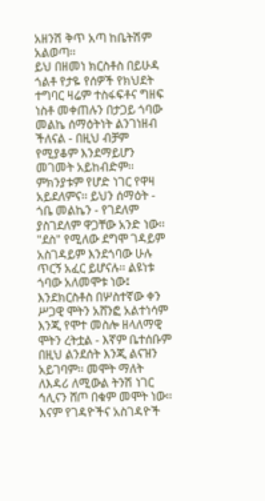አዘንሽ ቅጥ አጣ ከቤትሽም አልወጣ፡፡
ይህ በዘመነ ክርስቶስ በይሁዳ ጎልቶ የታዬ የሰዎች የክህደት ተግባር ዛሬም ተስፋፍቶና ግዘፍ ነስቶ መቀጠሉን በታጋይ ጎባው መልኬ ሰማዕትነት ልንገነዘብ ችለናል - በዚህ ብቻም የሚያቆም እንደማይሆን መገመት አይከብድም፡፡ ምክንያቱም የሆድ ነገር የዋዛ አይደለምና፡፡ ይህን ሰማዕት - ጎቤ መልኬን - የገደለም ያስገደለም ዋጋቸው አንድ ነው፡፡ "ደስ" የሚለው ደግሞ ገዳይም አስገዳይም እንደጎባው ሁሉ ጥርኝ አፈር ይሆናሉ፡፡ ልዩነቱ ጎባው አለመሞቱ ነው፤ እንደክርስቶስ በሦስተኛው ቀን ሥጋዊ ሞትን አሸንፎ አልተነሳም እንጂ የሞተ መስሎ ዘላለማዊ ሞትን ረትቷል - እኛም ቤተሰቡም በዚህ ልንደሰት እንጂ ልናዝን አይገባም፡፡ መሞት ማለት ለእዳሪ ለሚውል ትንሽ ነገር ኅሊናን ሸጦ በቁም መሞት ነው፡፡ እናም የገዳዮችና አስገዳዮች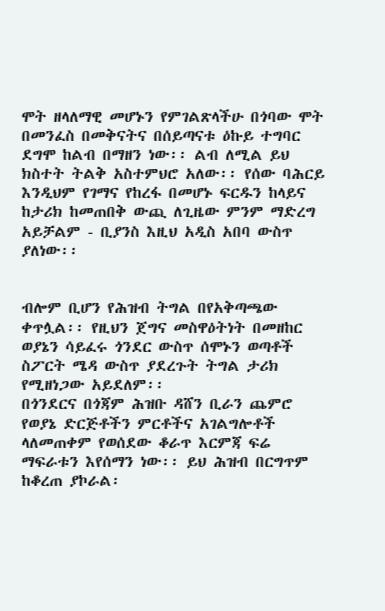ሞት ዘላለማዊ መሆኑን የምገልጽላችሁ በጎባው ሞት በመንፈስ በመቅናትና በሰይጣናቱ ዕኩይ ተግባር ደግሞ ከልብ በማዘን ነው፡፡ ልብ ለሚል ይህ ክስተት ትልቅ አስተምህሮ አለው፡፡ የሰው ባሕርይ እንዲህም የገማና የከረፋ በመሆኑ ፍርዱን ከላይና ከታሪክ ከመጠበቅ ውጪ ለጊዜው ምንም ማድረግ አይቻልም - ቢያንስ እዚህ አዲስ አበባ ውስጥ ያለነው፡፡


ብሎም ቢሆን የሕዝብ ትግል በየአቅጣጫው ቀጥሏል፡፡ የዚህን ጀግና መስዋዕትነት በመዘከር ወያኔን ሳይፈሩ ጎንደር ውስጥ ሰሞኑን ወጣቶች ስፖርት ሜዳ ውስጥ ያደረጉት ትግል ታሪክ የሚዘነጋው አይደለም፡፡
በጎንደርና በጎጃም ሕዝቡ ዳሸን ቢራን ጨምሮ የወያኔ ድርጅቶችን ምርቶችና አገልግሎቶች ላለመጠቀም የወሰደው ቆራጥ እርምጃ ፍሬ ማፍራቱን እየሰማን ነው፡፡ ይህ ሕዝብ በርግጥም ከቆረጠ ያኮራል፡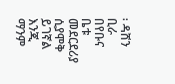፡ ዳሸን ቢራ በየቡና ቤቱ መደርደሪያ ሲያሞቅ ይገኛል እንጂ ማንም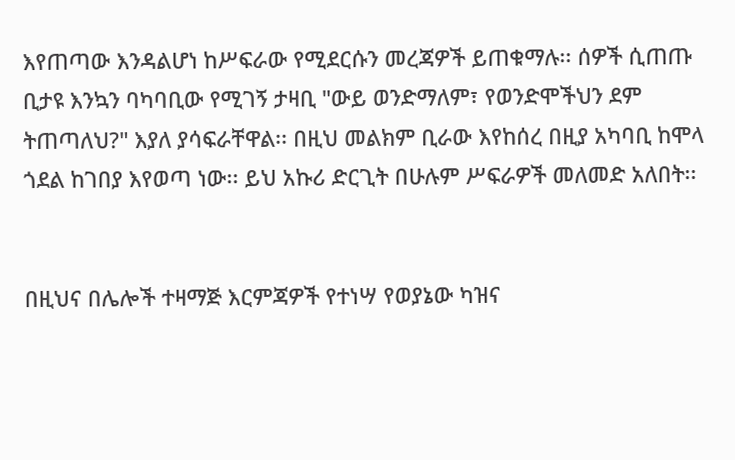እየጠጣው እንዳልሆነ ከሥፍራው የሚደርሱን መረጃዎች ይጠቁማሉ፡፡ ሰዎች ሲጠጡ ቢታዩ እንኳን ባካባቢው የሚገኝ ታዛቢ "ውይ ወንድማለም፣ የወንድሞችህን ደም ትጠጣለህ?" እያለ ያሳፍራቸዋል፡፡ በዚህ መልክም ቢራው እየከሰረ በዚያ አካባቢ ከሞላ ጎደል ከገበያ እየወጣ ነው፡፡ ይህ አኩሪ ድርጊት በሁሉም ሥፍራዎች መለመድ አለበት፡፡


በዚህና በሌሎች ተዛማጅ እርምጃዎች የተነሣ የወያኔው ካዝና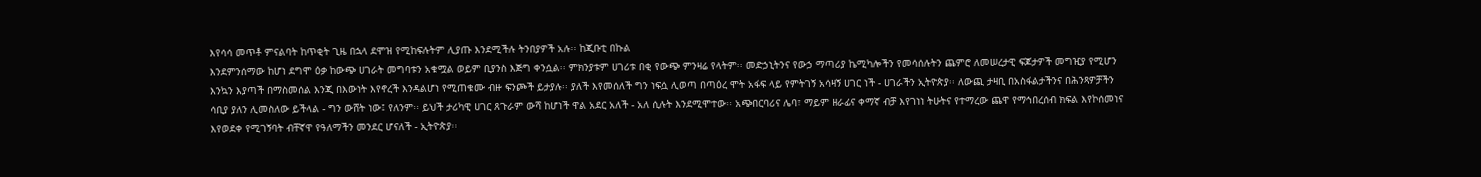እየሳሳ መጥቶ ምናልባት ከጥቂት ጊዜ በኋላ ደሞዝ የሚከፍሉትም ሊያጡ እንደሚችሉ ትንበያዎች አሉ፡፡ ከጂቡቲ በኩል
እንደምንሰማው ከሆነ ደግሞ ዕቃ ከውጭ ሀገራት መግባቱን አቁሟል ወይም ቢያንስ እጅግ ቀንሷል፡፡ ምክንያቱም ሀገሪቱ በቂ የውጭ ምንዛሬ የላትም፡፡ መድኃኒትንና የውኃ ማጣሪያ ኬሚካሎችን የመሳሰሉትን ጨምሮ ለመሠረታዊ ፍጆታዎች መግዢያ የሚሆን እንኳን እያጣች በማስመሰል እንጂ በእውነት እየኖረች እንዳልሆነ የሚጠቁሙ ብዙ ፍንጮች ይታያሉ፡፡ ያለች እየመሰለች ግን ነፍሷ ሊወጣ በጣዕረ ሞት አፋፍ ላይ የምትገኝ አሳዛኝ ሀገር ነች - ሀገራችን ኢትዮጵያ፡፡ ለውጪ ታዛቢ በአስፋልታችንና በሕንጻዎቻችን ሳቢያ ያለን ሊመስለው ይችላል - ግን ውሸት ነው፤ የለንም፡፡ ይህች ታሪካዊ ሀገር ጸጉራም ውሻ ከሆነች ዋል አደር አለች - አለ ሲሉት እንደሚሞተው፡፡ አጭበርባሪና ሌባ፣ ማይም ዘራፊና ቀማኛ ብቻ እየገነነ ትሁትና የተማረው ጨዋ የማኅበረሰብ ክፍል እየኮሰመነና እየወደቀ የሚገኝባት ብቸኛዋ የዓለማችን መንደር ሆናለች - ኢትዮጵያ፡፡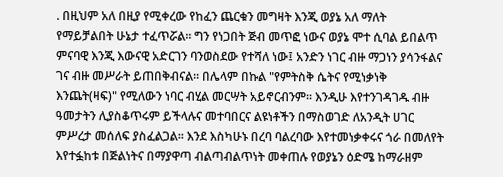. በዚህም አለ በዚያ የሚቀረው የከፈን ጨርቁን መግዛት እንጂ ወያኔ አለ ማለት የማይቻልበት ሁኔታ ተፈጥሯል፡፡ ግን የነጋበት ጅብ መጥፎ ነውና ወያኔ ሞተ ሲባል ይበልጥ ምናባዊ እንጂ እውናዊ አድርገን ባንወስደው የተሻለ ነው፤ አንድን ነገር ብዙ ማጋነን ያሳንፋልና ገና ብዙ መሥራት ይጠበቅብናል፡፡ በሌላም በኩል "የምትስቅ ሴትና የሚነቃነቅ እንጨት(ዛፍ)" የሚለውን ነባር ብሂል መርሣት አይኖርብንም፡፡ እንዲሁ እየተንገዳገዱ ብዙ ዓመታትን ሊያስቆጥሩም ይችላሉና መተባበርና ልዩነቶችን በማስወገድ ለአንዲት ሀገር ምሥረታ መሰለፍ ያስፈልጋል፡፡ እንደ እስካሁኑ በረባ ባልረባው እየተመነቃቀሩና ጎራ በመለየት እየተፏከቱ በጅልነትና በማያዋጣ ብልጣብልጥነት መቀጠሉ የወያኔን ዕድሜ ከማራዘም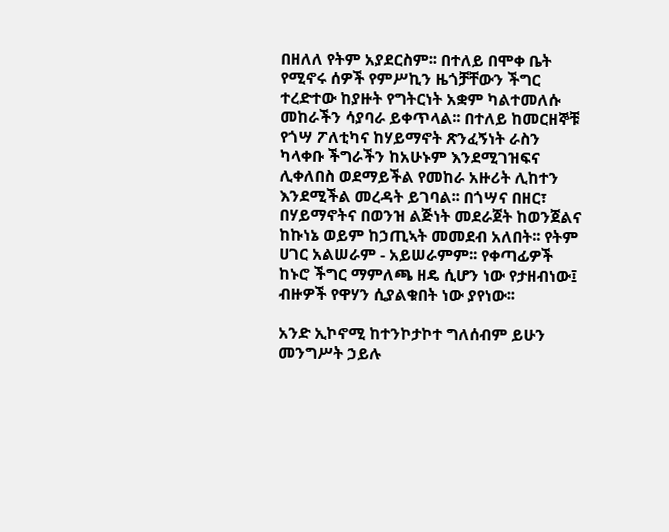በዘለለ የትም አያደርስም፡፡ በተለይ በሞቀ ቤት የሚኖሩ ሰዎች የምሥኪን ዜጎቻቸውን ችግር ተረድተው ከያዙት የግትርነት አቋም ካልተመለሱ መከራችን ሳያባራ ይቀጥላል፡፡ በተለይ ከመርዘኞቹ የጎሣ ፖለቲካና ከሃይማኖት ጽንፈኝነት ራስን ካላቀቡ ችግራችን ከአሁኑም እንደሚገዝፍና ሊቀለበስ ወደማይችል የመከራ አዙሪት ሊከተን እንደሚችል መረዳት ይገባል፡፡ በጎሣና በዘር፣ በሃይማኖትና በወንዝ ልጅነት መደራጀት ከወንጀልና ከኩነኔ ወይም ከኃጢኣት መመደብ አለበት፡፡ የትም ሀገር አልሠራም - አይሠራምም፡፡ የቀጣፊዎች ከኑሮ ችግር ማምለጫ ዘዴ ሲሆን ነው የታዘብነው፤ ብዙዎች የዋሃን ሲያልቁበት ነው ያየነው፡፡

አንድ ኢኮኖሚ ከተንኮታኮተ ግለሰብም ይሁን መንግሥት ኃይሉ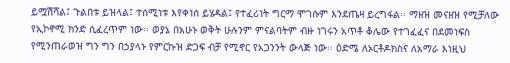ይሟሽሻል፤ ጉልበቱ ይዝላል፤ ተሰሚነቱ እየቀነሰ ይሄዳል፤ የተፈሪነት ግርማ ሞገሱም እንደጤዛ ይረግፋል፡፡ ማዘዝ መናዘዝ የሚቻለው የኢኮኖሚ ክንድ ሲፈረጥም ነው፡፡ ወያኔ በአሁኑ ወቅት ሁሉንም ምናልባትም ብዙ ነገሩን አጥቶ ቆሌው የተገፈፈና በደመነፍስ የሚንጠራወዝ ግን ግን በኃያላኑ የምርኩዝ ድጋፍ ብቻ የሚኖር የአጋንንት ውላጅ ነው፡፡ ዕድሜ ለኦርቶዶክስና ለአማራ እነዚህ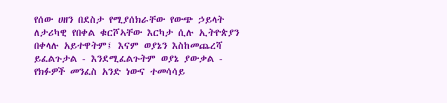የሰው ሀዘን በደስታ የሚያሰክራቸው የውጭ ኃይላት ለታሪካዊ የበቀል ቁርሾኣቸው እርካታ ሲሉ ኢትዮጵያን በቀላሉ አይተዋትም፤ እናም ወያኔን እስከመጨረሻ ይፈልጉታል - እንደሚፈልጉትም ወያኔ ያውቃል - የክፉዎች መንፈስ አንድ ነውና ተመሳሳይ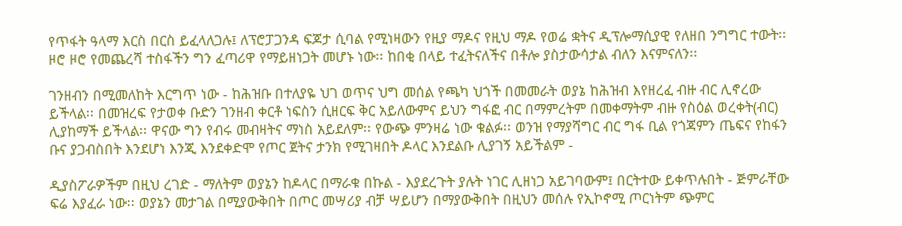የጥፋት ዓላማ እርስ በርስ ይፈላለጋሉ፤ ለፕሮፓጋንዳ ፍጆታ ሲባል የሚነዛውን የዚያ ማዶና የዚህ ማዶ የወሬ ቋትና ዲፕሎማሲያዊ የለዘበ ንግግር ተውት፡፡ ዞሮ ዞሮ የመጨረሻ ተስፋችን ግን ፈጣሪዋ የማይዘነጋት መሆኑ ነው፡፡ ከበቂ በላይ ተፈትናለችና በቶሎ ያስታውሳታል ብለን እናምናለን፡፡

ገንዘብን በሚመለከት እርግጥ ነው - ከሕዝቡ በተለያዬ ህገ ወጥና ህግ መሰል የጫካ ህጎች በመመራት ወያኔ ከሕዝብ እየዘረፈ ብዙ ብር ሊኖረው ይችላል፡፡ በመዝረፍ የታወቀ ቡድን ገንዘብ ቀርቶ ነፍስን ሲዘርፍ ቅር አይለውምና ይህን ግፋፎ ብር በማምረትም በመቀማትም ብዙ የስዕል ወረቀት(ብር) ሊያከማች ይችላል፡፡ ዋናው ግን የብሩ መብዛትና ማነስ አይደለም፡፡ የውጭ ምንዛሬ ነው ቁልፉ፡፡ ወንዝ የማያሻግር ብር ግፋ ቢል የጎጃምን ጤፍና የከፋን ቡና ያጋብስበት እንደሆነ እንጂ እንደቀድሞ የጦር ጀትና ታንክ የሚገዛበት ዶላር እንደልቡ ሊያገኝ አይችልም -

ዲያስፖራዎችም በዚህ ረገድ - ማለትም ወያኔን ከዶላር በማራቁ በኩል - እያደረጉት ያሉት ነገር ሊዘነጋ አይገባውም፤ በርትተው ይቀጥሉበት - ጅምራቸው ፍሬ እያፈራ ነው፡፡ ወያኔን መታገል በሚያውቅበት በጦር መሣሪያ ብቻ ሣይሆን በማያውቅበት በዚህን መሰሉ የኢኮኖሚ ጦርነትም ጭምር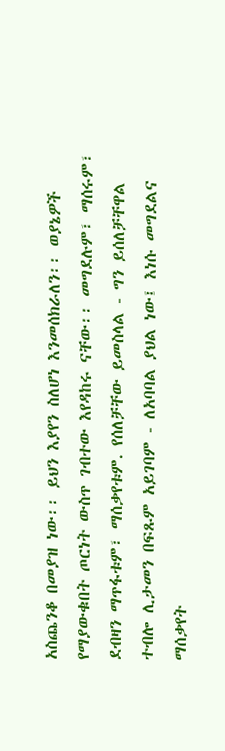አስጨንቆ በመያዝ ነው፡፡ ይህን እያየን ስለሆነ እንመሰክራለን፡፡ ወያኔዎች የማያውቁበት ጦርነት ውስጥ ገብተው እየዳከሩ ናቸው፡፡ መግደሉም፣ ማሰሩም፣ ደብዛን ማጥፋቱም፣ ማሰቃየቱም. የሰለቻቸው ይመስላል - ግን ይሰለቻቸዋል ተብሎ ሊታመን በፍጹም አይገባም - ለአባባል ያህል ነው፤ እነሱ መግደልና ማሰቃየት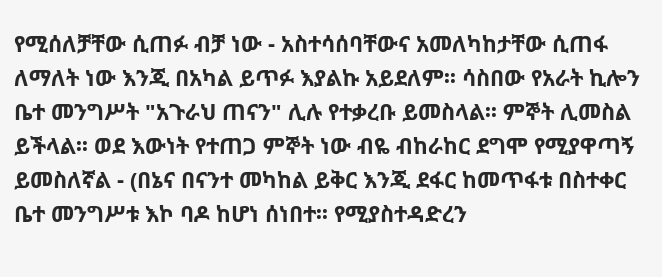የሚሰለቻቸው ሲጠፉ ብቻ ነው - አስተሳሰባቸውና አመለካከታቸው ሲጠፋ ለማለት ነው እንጂ በአካል ይጥፉ እያልኩ አይደለም፡፡ ሳስበው የአራት ኪሎን ቤተ መንግሥት "አጉራህ ጠናን" ሊሉ የተቃረቡ ይመስላል፡፡ ምኞት ሊመስል ይችላል፡፡ ወደ እውነት የተጠጋ ምኞት ነው ብዬ ብከራከር ደግሞ የሚያዋጣኝ ይመስለኛል - (በኔና በናንተ መካከል ይቅር እንጂ ደፋር ከመጥፋቱ በስተቀር ቤተ መንግሥቱ እኮ ባዶ ከሆነ ሰነበተ፡፡ የሚያስተዳድረን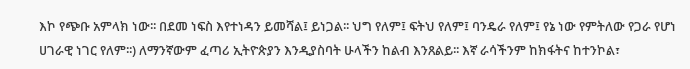እኮ የጭቡ አምላክ ነው፡፡ በደመ ነፍስ እየተነዳን ይመሻል፤ ይነጋል፡፡ ህግ የለም፤ ፍትህ የለም፤ ባንዴራ የለም፤ የኔ ነው የምትለው የጋራ የሆነ ሀገራዊ ነገር የለም፡፡) ለማንኛውም ፈጣሪ ኢትዮጵያን እንዲያስባት ሁላችን ከልብ እንጸልይ፡፡ እኛ ራሳችንም ከክፋትና ከተንኮል፣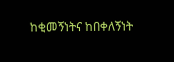ከቂመኝነትና ከበቀለኝነት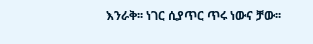እንራቅ፡፡ ነገር ሲያጥር ጥሩ ነውና ቻው፡፡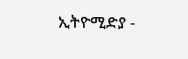ኢትዮሚድያ -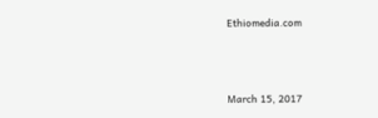Ethiomedia.com



March 15, 2017